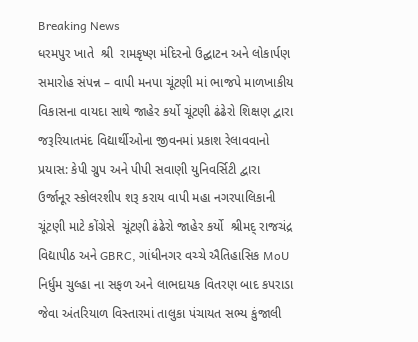Breaking News
ધરમપુર ખાતે  શ્રી  રામકૃષ્ણ મંદિરનો ઉદ્ઘાટન અને લોકાર્પણ સમારોહ સંપન્ન – વાપી મનપા ચૂંટણી માં ભાજપે માળખાકીય વિકાસના વાયદા સાથે જાહેર કર્યો ચૂંટણી ઢંઢેરો શિક્ષણ દ્વારા જરૂરિયાતમંદ વિદ્યાર્થીઓના જીવનમાં પ્રકાશ રેલાવવાનો પ્રયાસ: કેપી ગ્રુપ અને પીપી સવાણી યુનિવર્સિટી દ્વારા ઉર્જાનૂર સ્કોલરશીપ શરૂ કરાય વાપી મહા નગરપાલિકાની ચૂંટણી માટે કોંગ્રેસે  ચૂંટણી ઢંઢેરો જાહેર કર્યો  શ્રીમદ્ રાજચંદ્ર વિદ્યાપીઠ અને GBRC, ગાંધીનગર વચ્ચે ઐતિહાસિક MoU નિર્ધુમ ચુલ્હા ના સફળ અને લાભદાયક વિતરણ બાદ કપરાડા જેવા અંતરિયાળ વિસ્તારમાં તાલુકા પંચાયત સભ્ય કુંજાલી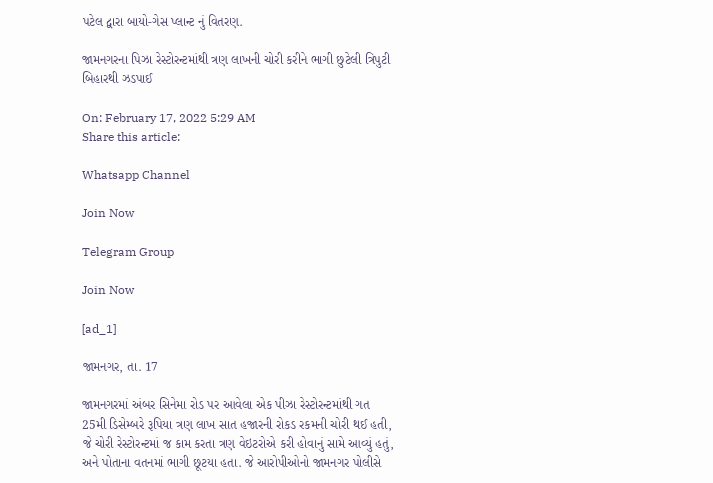પટેલ દ્વારા બાયો-ગેસ પ્લાન્ટ નું વિતરણ.

જામનગરના પિઝા રેસ્ટોરન્ટમાંથી ત્રણ લાખની ચોરી કરીને ભાગી છુટેલી ત્રિપુટી બિહારથી ઝડપાઈ

On: February 17, 2022 5:29 AM
Share this article:

Whatsapp Channel

Join Now

Telegram Group

Join Now

[ad_1]

જામનગર, તા. 17

જામનગરમાં અંબર સિનેમા રોડ પર આવેલા એક પીઝા રેસ્ટોરન્ટમાંથી ગત 25મી ડિસેમ્બરે રૂપિયા ત્રણ લાખ સાત હજારની રોકડ રકમની ચોરી થઈ હતી, જે ચોરી રેસ્ટોરન્ટમાં જ કામ કરતા ત્રણ વેઇટરોએ કરી હોવાનું સામે આવ્યું હતું, અને પોતાના વતનમાં ભાગી છૂટયા હતા. જે આરોપીઓનો જામનગર પોલીસે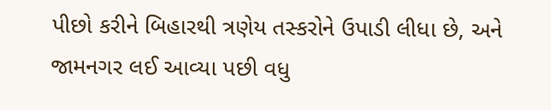પીછો કરીને બિહારથી ત્રણેય તસ્કરોને ઉપાડી લીધા છે, અને જામનગર લઈ આવ્યા પછી વધુ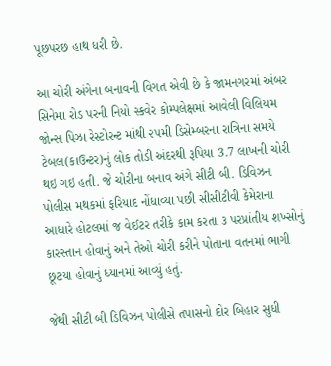પૂછપરછ હાથ ધરી છે.

આ ચોરી અંગેના બનાવની વિગત એવી છે કે જામનગરમાં અંબર સિનેમા રોડ પરની નિયો સ્કવેર કોમ્પલેક્ષમાં આવેલી વિલિયમ જોન્સ પિઝા રેસ્ટોરન્ટ માંથી ૨૫મી ડિસેમ્બરના રાત્રિના સમયે ટેબલ(કાઉન્ટર)નું લોક તોડી અંદરથી રૂપિયા 3.7 લાખની ચોરી થઇ ગઇ હતી. જે ચોરીના બનાવ અંગે સીટી બી. ડિવિઝન પોલીસ મથકમાં ફરિયાદ નોંધાવ્યા પછી સીસીટીવી કેમેરાના આધારે હોટલમાં જ વેઈટર તરીકે કામ કરતા ૩ પરપ્રાંતીય શખ્સોનું કારસ્તાન હોવાનું અને તેઓ ચોરી કરીને પોતાના વતનમાં ભાગી છૂટયા હોવાનું ધ્યાનમાં આવ્યું હતું.

જેથી સીટી બી ડિવિઝન પોલીસે તપાસનો દોર બિહાર સુધી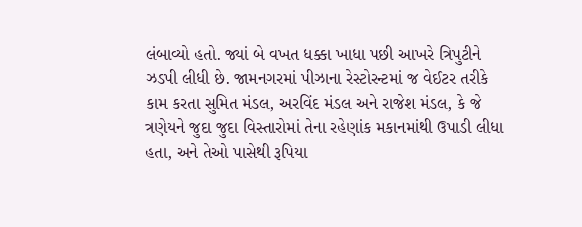લંબાવ્યો હતો. જ્યાં બે વખત ધક્કા ખાધા પછી આખરે ત્રિપુટીને ઝડપી લીધી છે. જામનગરમાં પીઝાના રેસ્ટોરન્ટમાં જ વેઈટર તરીકે કામ કરતા સુમિત મંડલ, અરવિંદ મંડલ અને રાજેશ મંડલ, કે જે ત્રણેયને જુદા જુદા વિસ્તારોમાં તેના રહેણાંક મકાનમાંથી ઉપાડી લીધા હતા, અને તેઓ પાસેથી રૂપિયા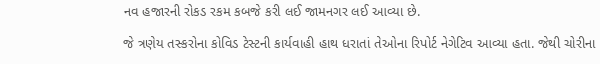નવ હજારની રોકડ રકમ કબજે કરી લઈ જામનગર લઈ આવ્યા છે.

જે ત્રણેય તસ્કરોના કોવિડ ટેસ્ટની કાર્યવાહી હાથ ધરાતાં તેઓના રિપોર્ટ નેગેટિવ આવ્યા હતા. જેથી ચોરીના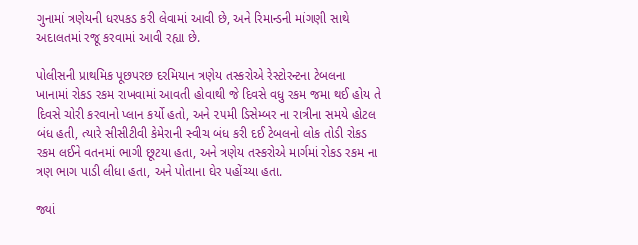ગુનામાં ત્રણેયની ધરપકડ કરી લેવામાં આવી છે, અને રિમાન્ડની માંગણી સાથે અદાલતમાં રજૂ કરવામાં આવી રહ્યા છે.

પોલીસની પ્રાથમિક પૂછપરછ દરમિયાન ત્રણેય તસ્કરોએ રેસ્ટોરન્ટના ટેબલના ખાનામાં રોકડ રકમ રાખવામાં આવતી હોવાથી જે દિવસે વધુ રકમ જમા થઈ હોય તે દિવસે ચોરી કરવાનો પ્લાન કર્યો હતો, અને ૨૫મી ડિસેમ્બર ના રાત્રીના સમયે હોટલ બંધ હતી, ત્યારે સીસીટીવી કેમેરાની સ્વીચ બંધ કરી દઈ ટેબલનો લોક તોડી રોકડ રકમ લઈને વતનમાં ભાગી છૂટયા હતા, અને ત્રણેય તસ્કરોએ માર્ગમાં રોકડ રકમ ના ત્રણ ભાગ પાડી લીધા હતા, અને પોતાના ઘેર પહોંચ્યા હતા.

જ્યાં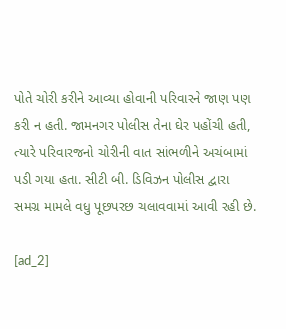પોતે ચોરી કરીને આવ્યા હોવાની પરિવારને જાણ પણ કરી ન હતી. જામનગર પોલીસ તેના ઘેર પહોંચી હતી, ત્યારે પરિવારજનો ચોરીની વાત સાંભળીને અચંબામાં પડી ગયા હતા. સીટી બી. ડિવિઝન પોલીસ દ્વારા સમગ્ર મામલે વધુ પૂછપરછ ચલાવવામાં આવી રહી છે.

[ad_2]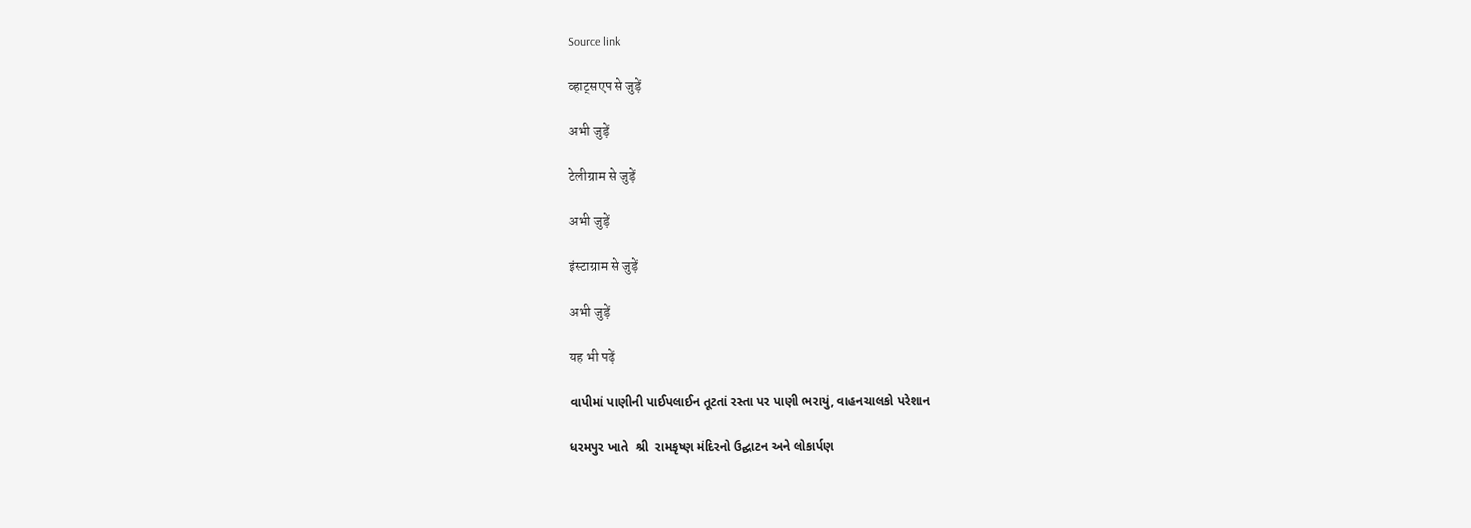Source link

व्हाट्सएप से जुड़ें

अभी जुड़ें

टेलीग्राम से जुड़ें

अभी जुड़ें

इंस्टाग्राम से जुड़ें

अभी जुड़ें

यह भी पढ़ें

વાપીમાં પાણીની પાઈપલાઈન તૂટતાં રસ્તા પર પાણી ભરાયું, વાહનચાલકો પરેશાન

ધરમપુર ખાતે  શ્રી  રામકૃષ્ણ મંદિરનો ઉદ્ઘાટન અને લોકાર્પણ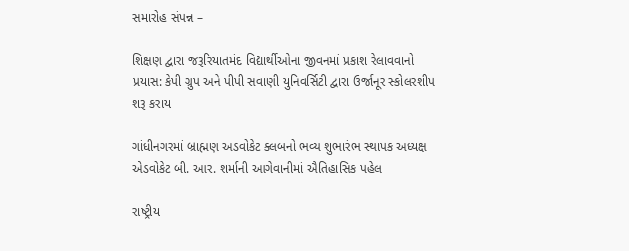સમારોહ સંપન્ન –

શિક્ષણ દ્વારા જરૂરિયાતમંદ વિદ્યાર્થીઓના જીવનમાં પ્રકાશ રેલાવવાનો પ્રયાસ: કેપી ગ્રુપ અને પીપી સવાણી યુનિવર્સિટી દ્વારા ઉર્જાનૂર સ્કોલરશીપ શરૂ કરાય

ગાંધીનગરમાં બ્રાહ્મણ અડવોકેટ ક્લબનો ભવ્ય શુભારંભ સ્થાપક અધ્યક્ષ એડવોકેટ બી. આર. શર્માની આગેવાનીમાં ઐતિહાસિક પહેલ

રાષ્ટ્રીય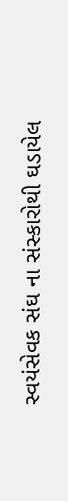સ્વયંસેવક સંઘ ના સંસ્કારોથી ઘડાયેલ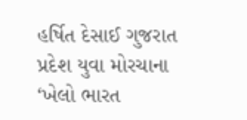હર્ષિત દેસાઈ ગુજરાત પ્રદેશ યુવા મોરચાના ‘ખેલો ભારત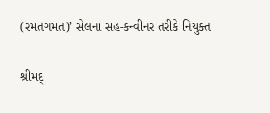(રમતગમત)’ સેલના સહ-કન્વીનર તરીકે નિયુક્ત

શ્રીમદ્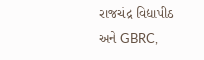રાજચંદ્ર વિદ્યાપીઠ અને GBRC,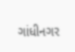ગાંધીનગર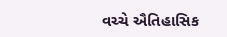વચ્ચે ઐતિહાસિક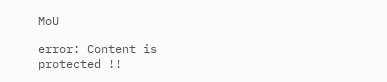MoU

error: Content is protected !!